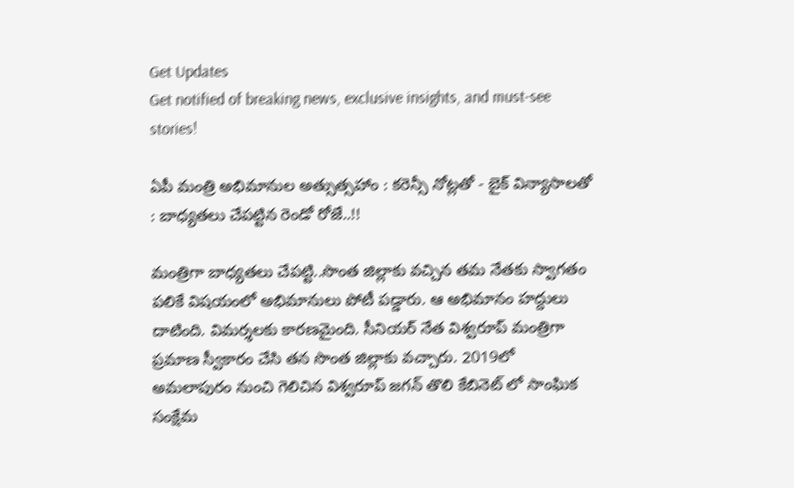Get Updates
Get notified of breaking news, exclusive insights, and must-see stories!

ఏపీ మంత్రి అభిమానుల అత్సుత్సహాం : కరెన్సీ నోట్లతో - బైక్ విన్యాసాలతో : బాధ్యతలు చేపట్టిన రెండో రోజే..!!

మంత్రిగా బాధ్యతలు చేపట్టి..సొంత జిల్లాకు వచ్చిన తమ నేతకు స్వాగతం పలికే విషయంలో అభిమానులు పోటీ పడ్డారు. ఆ అభిమానం హద్దులు దాటింది. విమర్శలకు కారణమైంది. సీనియర్ నేత విశ్వరూప్ మంత్రిగా ప్రమాణ స్వీకారం చేసి తన సొంత జిల్లాకు వచ్చారు. 2019లో అమలాపురం నుంచి గెలిచిన విశ్వరూప్ జగన్ తొలి కేబినెట్ లో సాంఘిక సంక్షేమ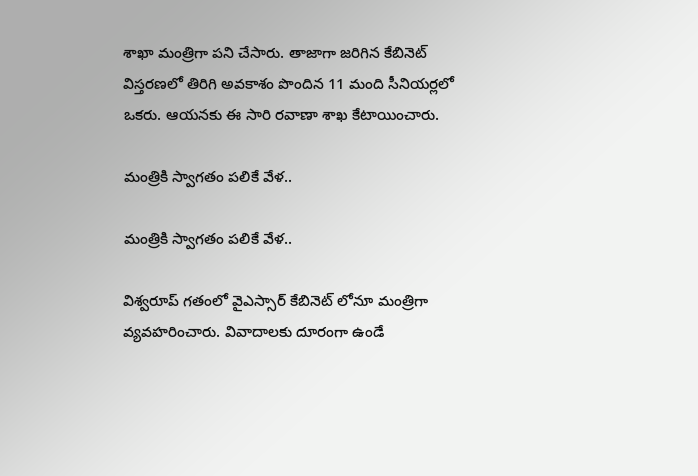శాఖా మంత్రిగా పని చేసారు. తాజాగా జరిగిన కేబినెట్ విస్తరణలో తిరిగి అవకాశం పొందిన 11 మంది సీనియర్లలో ఒకరు. ఆయనకు ఈ సారి రవాణా శాఖ కేటాయించారు.

మంత్రికి స్వాగతం పలికే వేళ..

మంత్రికి స్వాగతం పలికే వేళ..

విశ్వరూప్ గతంలో వైఎస్సార్ కేబినెట్ లోనూ మంత్రిగా వ్యవహరించారు. వివాదాలకు దూరంగా ఉండే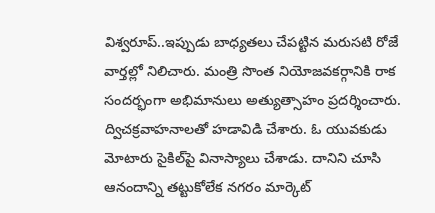విశ్వరూప్..ఇప్పుడు బాధ్యతలు చేపట్టిన మరుసటి రోజే వార్తల్లో నిలిచారు. మంత్రి సొంత నియోజవకర్గానికి రాక సందర్భంగా అభిమానులు అత్యుత్సాహం ప్రదర్శించారు. ద్విచక్రవాహనాలతో హడావిడి చేశారు. ఓ యువకుడు మోటారు సైకిల్‌పై వినాస్యాలు చేశాడు. దానిని చూసి ఆనందాన్ని తట్టుకోలేక నగరం మార్కెట్‌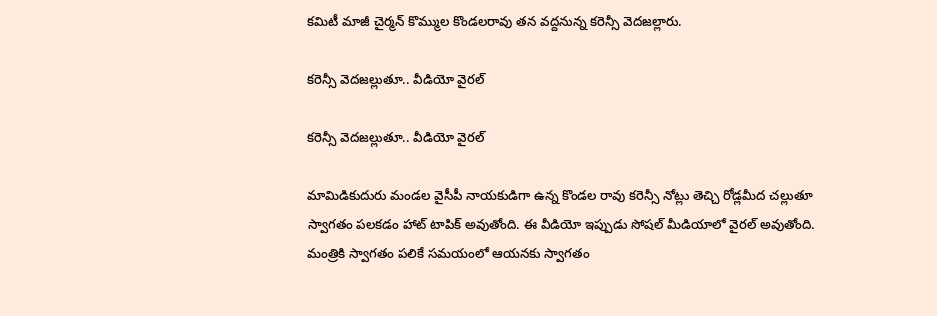కమిటీ మాజీ చైర్మన్‌ కొమ్ముల కొండలరావు తన వద్దనున్న కరెన్సీ వెదజల్లారు.

కరెన్సీ వెదజల్లుతూ.. వీడియో వైరల్

కరెన్సీ వెదజల్లుతూ.. వీడియో వైరల్

మామిడికుదురు మండల వైసీపీ నాయకుడిగా ఉన్న కొండల రావు కరెన్సీ నోట్లు తెచ్చి రోడ్లమీద చల్లుతూ స్వాగతం పలకడం హాట్ టాపిక్ అవుతోంది. ఈ వీడియో ఇప్పుడు సోషల్ మీడియాలో వైరల్ అవుతోంది. మంత్రికి స్వాగతం పలికే సమయంలో ఆయనకు స్వాగతం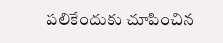పలికేందుకు చూపించిన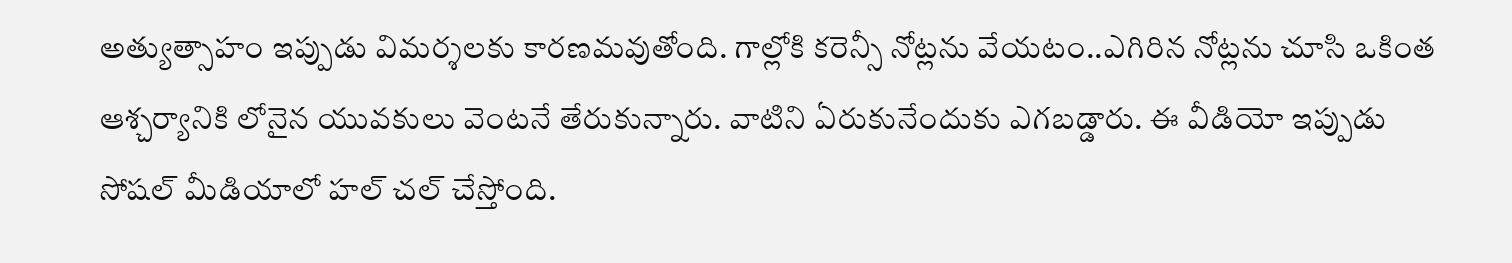అత్యుత్సాహం ఇప్పుడు విమర్శలకు కారణమవుతోంది. గాల్లోకి కరెన్సీ నోట్లను వేయటం..ఎగిరిన నోట్లను చూసి ఒకింత ఆశ్చర్యానికి లోనైన యువకులు వెంటనే తేరుకున్నారు. వాటిని ఏరుకునేందుకు ఎగబడ్డారు. ఈ వీడియో ఇప్పుడు సోషల్ మీడియాలో హల్ చల్ చేస్తోంది.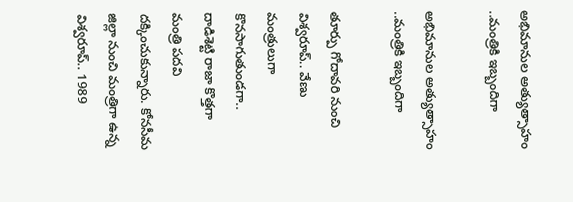అభిమానుల అత్యుత్సాహం ..మంత్రికి ఇబ్బందిగా

అభిమానుల అత్యుత్సాహం ..మంత్రికి ఇబ్బందిగా

తూర్పు గోదావరి నుంచి విశ్వరూప్.. వేణు మంత్రులుగా కొనసాగుతుండగా.. దాడిశెట్టి రాజా కొత్తగా మంత్రి పదవి దక్కించుకున్నారు. కోనసీమ జిల్లా నుంచి మంత్రిగా ఉన్న విశ్వరూప్.. 1989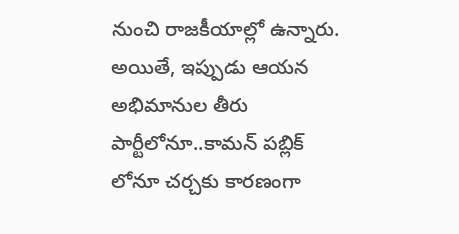నుంచి రాజకీయాల్లో ఉన్నారు. అయితే, ఇప్పుడు ఆయన అభిమానుల తీరు పార్టీలోనూ..కామన్ పబ్లిక్ లోనూ చర్చకు కారణంగా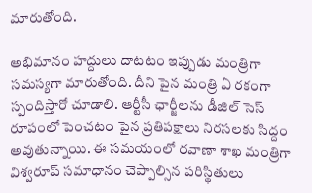మారుతోంది.

అభిమానం హద్దులు దాటటం ఇప్పుడు మంత్రిగా సమస్యగా మారుతోంది. దీని పైన మంత్రి ఏ రకంగా స్పందిస్తారో చూడాలి. ఆర్టీసీ ఛార్జీలను డీజిల్ సెస్ రూపంలో పెంచటం పైన ప్రతిపక్షాలు నిరసలకు సిద్దం అవుతున్నాయి. ఈ సమయంలో రవాణా శాఖ మంత్రిగా విశ్వరూప్ సమాధానం చెప్పాల్సిన పరిస్థితులు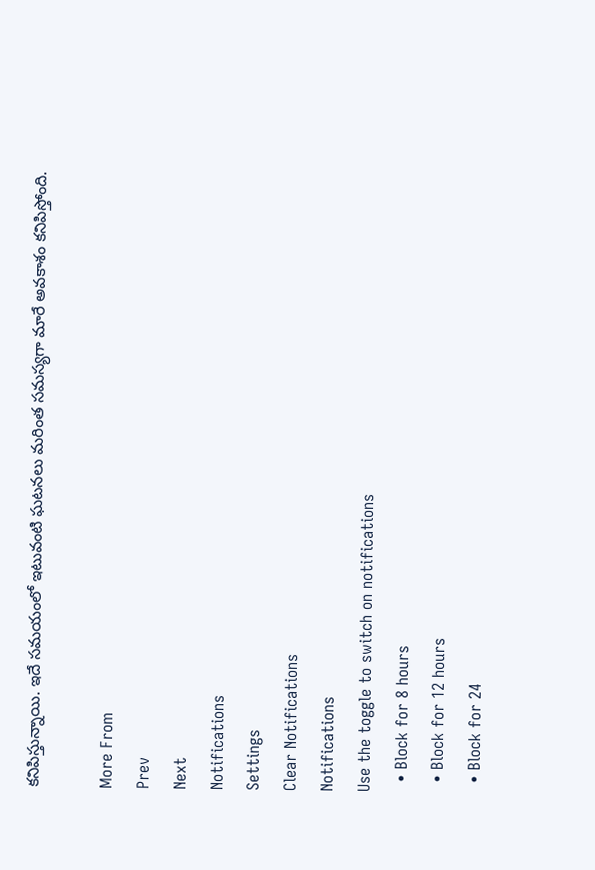కనిపిస్తున్నాయి. ఇదే సమయంలో ఇటువంటి ఘటనలు మరింత సమస్యగా మారే అవకాశం కనిపిస్తోంది.

More From
Prev
Next
Notifications
Settings
Clear Notifications
Notifications
Use the toggle to switch on notifications
  • Block for 8 hours
  • Block for 12 hours
  • Block for 24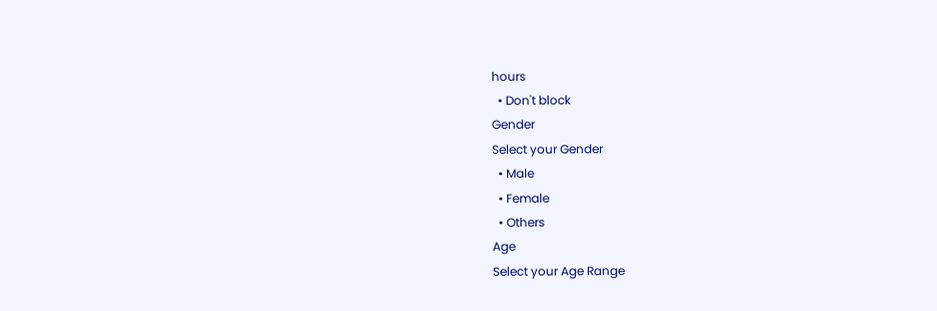hours
  • Don't block
Gender
Select your Gender
  • Male
  • Female
  • Others
Age
Select your Age Range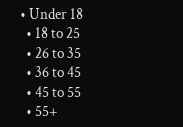• Under 18
  • 18 to 25
  • 26 to 35
  • 36 to 45
  • 45 to 55
  • 55+